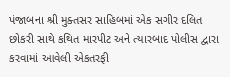પંજાબના શ્રી મુક્તસર સાહિબમાં એક સગીર દલિત છોકરી સાથે કથિત મારપીટ અને ત્યારબાદ પોલીસ દ્વારા કરવામાં આવેલી એકતરફી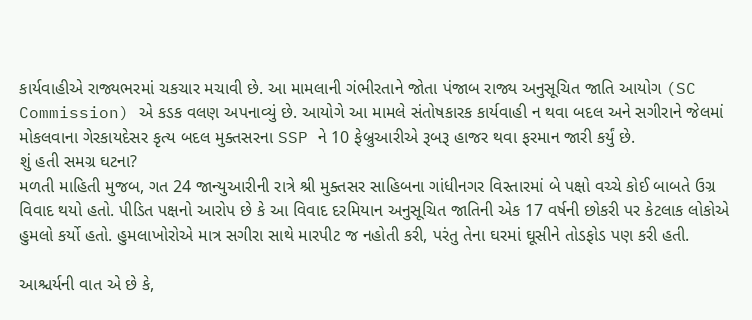કાર્યવાહીએ રાજ્યભરમાં ચકચાર મચાવી છે. આ મામલાની ગંભીરતાને જોતા પંજાબ રાજ્ય અનુસૂચિત જાતિ આયોગ (SC Commission) એ કડક વલણ અપનાવ્યું છે. આયોગે આ મામલે સંતોષકારક કાર્યવાહી ન થવા બદલ અને સગીરાને જેલમાં મોકલવાના ગેરકાયદેસર કૃત્ય બદલ મુક્તસરના SSP ને 10 ફેબ્રુઆરીએ રૂબરૂ હાજર થવા ફરમાન જારી કર્યું છે.
શું હતી સમગ્ર ઘટના?
મળતી માહિતી મુજબ, ગત 24 જાન્યુઆરીની રાત્રે શ્રી મુક્તસર સાહિબના ગાંધીનગર વિસ્તારમાં બે પક્ષો વચ્ચે કોઈ બાબતે ઉગ્ર વિવાદ થયો હતો. પીડિત પક્ષનો આરોપ છે કે આ વિવાદ દરમિયાન અનુસૂચિત જાતિની એક 17 વર્ષની છોકરી પર કેટલાક લોકોએ હુમલો કર્યો હતો. હુમલાખોરોએ માત્ર સગીરા સાથે મારપીટ જ નહોતી કરી, પરંતુ તેના ઘરમાં ઘૂસીને તોડફોડ પણ કરી હતી.

આશ્ચર્યની વાત એ છે કે,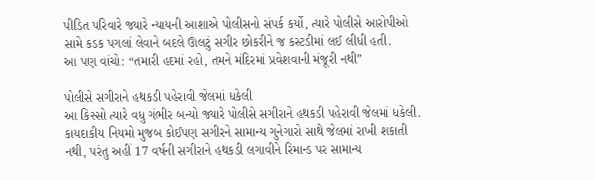પીડિત પરિવારે જ્યારે ન્યાયની આશાએ પોલીસનો સંપર્ક કર્યો, ત્યારે પોલીસે આરોપીઓ સામે કડક પગલાં લેવાને બદલે ઊલટું સગીર છોકરીને જ કસ્ટડીમાં લઈ લીધી હતી.
આ પણ વાંચો: “તમારી હદમાં રહો, તમને મંદિરમાં પ્રવેશવાની મંજૂરી નથી”

પોલીસે સગીરાને હથકડી પહેરાવી જેલમાં ધકેલી
આ કિસ્સો ત્યારે વધુ ગંભીર બન્યો જ્યારે પોલીસે સગીરાને હથકડી પહેરાવી જેલમાં ધકેલી. કાયદાકીય નિયમો મુજબ કોઈપણ સગીરને સામાન્ય ગુનેગારો સાથે જેલમાં રાખી શકાતી નથી, પરંતુ અહીં 17 વર્ષની સગીરાને હથકડી લગાવીને રિમાન્ડ પર સામાન્ય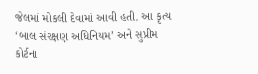જેલમાં મોકલી દેવામાં આવી હતી. આ કૃત્ય ‘બાલ સંરક્ષણ અધિનિયમ’ અને સુપ્રીમ કોર્ટના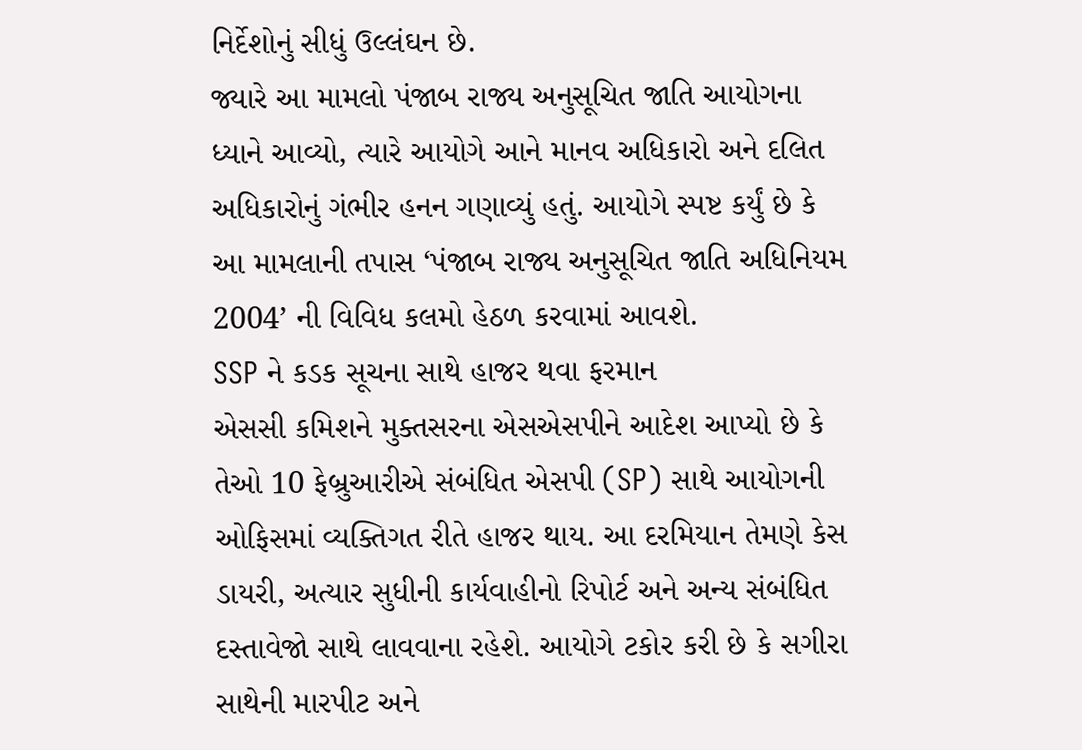નિર્દેશોનું સીધું ઉલ્લંઘન છે.
જ્યારે આ મામલો પંજાબ રાજ્ય અનુસૂચિત જાતિ આયોગના ધ્યાને આવ્યો, ત્યારે આયોગે આને માનવ અધિકારો અને દલિત અધિકારોનું ગંભીર હનન ગણાવ્યું હતું. આયોગે સ્પષ્ટ કર્યું છે કે આ મામલાની તપાસ ‘પંજાબ રાજ્ય અનુસૂચિત જાતિ અધિનિયમ 2004’ ની વિવિધ કલમો હેઠળ કરવામાં આવશે.
SSP ને કડક સૂચના સાથે હાજર થવા ફરમાન
એસસી કમિશને મુક્તસરના એસએસપીને આદેશ આપ્યો છે કે તેઓ 10 ફેબ્રુઆરીએ સંબંધિત એસપી (SP) સાથે આયોગની ઓફિસમાં વ્યક્તિગત રીતે હાજર થાય. આ દરમિયાન તેમણે કેસ ડાયરી, અત્યાર સુધીની કાર્યવાહીનો રિપોર્ટ અને અન્ય સંબંધિત દસ્તાવેજો સાથે લાવવાના રહેશે. આયોગે ટકોર કરી છે કે સગીરા સાથેની મારપીટ અને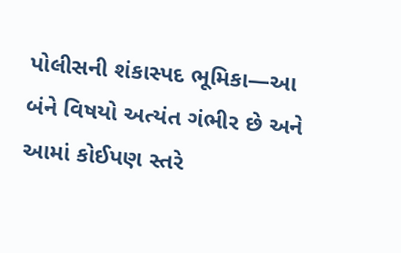પોલીસની શંકાસ્પદ ભૂમિકા—આ બંને વિષયો અત્યંત ગંભીર છે અને આમાં કોઈપણ સ્તરે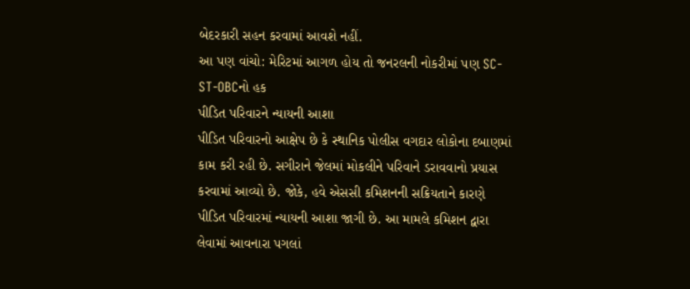બેદરકારી સહન કરવામાં આવશે નહીં.
આ પણ વાંચો: મેરિટમાં આગળ હોય તો જનરલની નોકરીમાં પણ SC-ST-OBCનો હક
પીડિત પરિવારને ન્યાયની આશા
પીડિત પરિવારનો આક્ષેપ છે કે સ્થાનિક પોલીસ વગદાર લોકોના દબાણમાં કામ કરી રહી છે. સગીરાને જેલમાં મોકલીને પરિવાને ડરાવવાનો પ્રયાસ કરવામાં આવ્યો છે. જોકે, હવે એસસી કમિશનની સક્રિયતાને કારણે પીડિત પરિવારમાં ન્યાયની આશા જાગી છે. આ મામલે કમિશન દ્વારા લેવામાં આવનારા પગલાં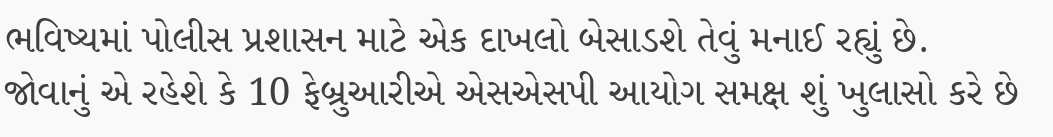ભવિષ્યમાં પોલીસ પ્રશાસન માટે એક દાખલો બેસાડશે તેવું મનાઈ રહ્યું છે.
જોવાનું એ રહેશે કે 10 ફેબ્રુઆરીએ એસએસપી આયોગ સમક્ષ શું ખુલાસો કરે છે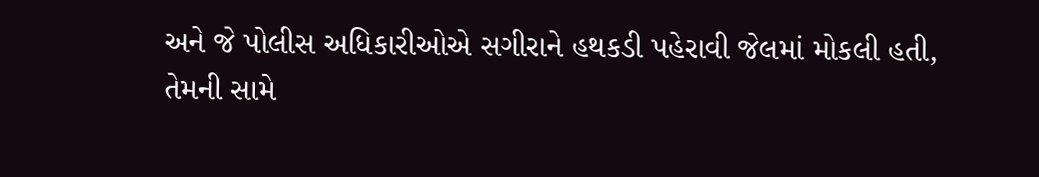અને જે પોલીસ અધિકારીઓએ સગીરાને હથકડી પહેરાવી જેલમાં મોકલી હતી, તેમની સામે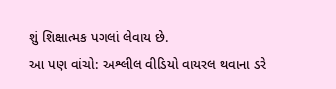શું શિક્ષાત્મક પગલાં લેવાય છે.
આ પણ વાંચો: અશ્લીલ વીડિયો વાયરલ થવાના ડરે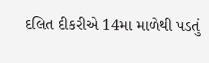દલિત દીકરીએ 14મા માળેથી પડતું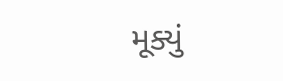મૂક્યું